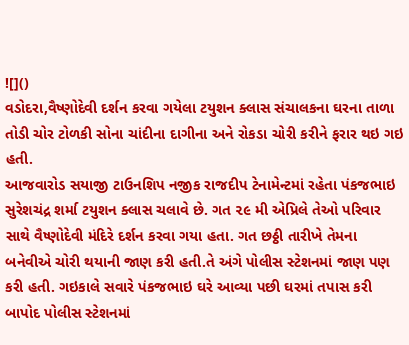![]()
વડોદરા,વૈષ્ણોદેવી દર્શન કરવા ગયેલા ટયુશન ક્લાસ સંચાલકના ઘરના તાળા તોડી ચોર ટોળકી સોના ચાંદીના દાગીના અને રોકડા ચોરી કરીને ફરાર થઇ ગઇ હતી.
આજવારોડ સયાજી ટાઉનશિપ નજીક રાજદીપ ટેનામેન્ટમાં રહેતા પંકજભાઇ સુરેશચંદ્ર શર્મા ટયુશન ક્લાસ ચલાવે છે. ગત ૨૯ મી એપ્રિલે તેઓ પરિવાર સાથે વૈષ્ણોદેવી મંદિરે દર્શન કરવા ગયા હતા. ગત છઠ્ઠી તારીખે તેમના બનેવીએ ચોરી થયાની જાણ કરી હતી.તે અંગે પોલીસ સ્ટેશનમાં જાણ પણ કરી હતી. ગઇકાલે સવારે પંકજભાઇ ઘરે આવ્યા પછી ઘરમાં તપાસ કરી બાપોદ પોલીસ સ્ટેશનમાં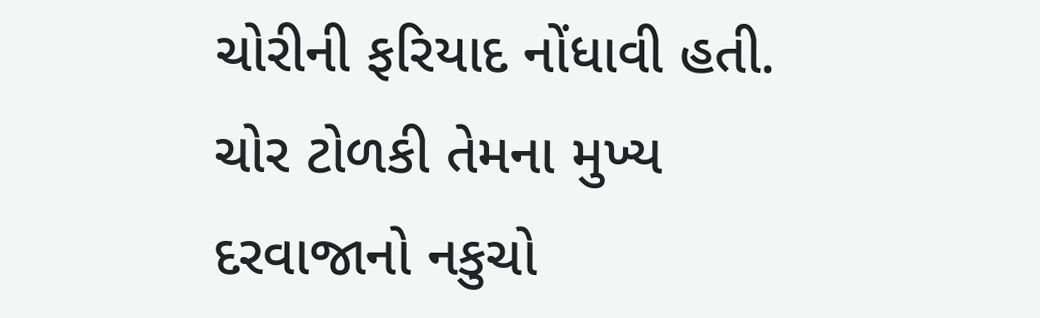ચોરીની ફરિયાદ નોંધાવી હતી. ચોર ટોળકી તેમના મુખ્ય દરવાજાનો નકુચો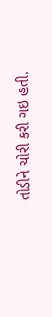તોડીને ચોરી કરી ગઇ હતી.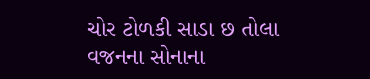ચોર ટોળકી સાડા છ તોલા વજનના સોનાના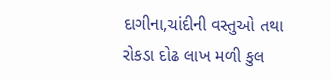દાગીના,ચાંદીની વસ્તુઓ તથા રોકડા દોઢ લાખ મળી કુલ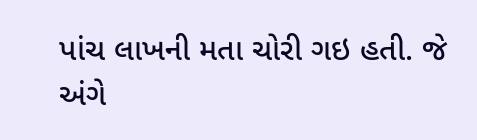પાંચ લાખની મતા ચોરી ગઇ હતી. જે અંગે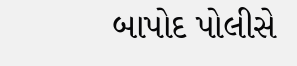બાપોદ પોલીસે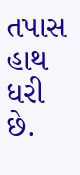તપાસ હાથ ધરી છે.